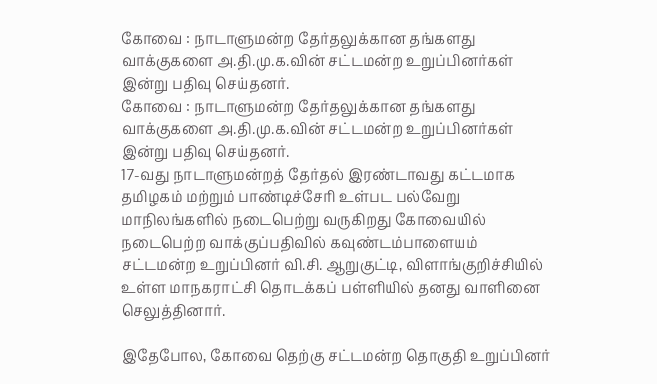கோவை : நாடாளுமன்ற தேர்தலுக்கான தங்களது வாக்குகளை அ.தி.மு.க.வின் சட்டமன்ற உறுப்பினர்கள் இன்று பதிவு செய்தனர்.
கோவை : நாடாளுமன்ற தேர்தலுக்கான தங்களது வாக்குகளை அ.தி.மு.க.வின் சட்டமன்ற உறுப்பினர்கள் இன்று பதிவு செய்தனர்.
17-வது நாடாளுமன்றத் தேர்தல் இரண்டாவது கட்டமாக தமிழகம் மற்றும் பாண்டிச்சேரி உள்பட பல்வேறு மாநிலங்களில் நடைபெற்று வருகிறது கோவையில் நடைபெற்ற வாக்குப்பதிவில் கவுண்டம்பாளையம் சட்டமன்ற உறுப்பினர் வி.சி. ஆறுகுட்டி, விளாங்குறிச்சியில் உள்ள மாநகராட்சி தொடக்கப் பள்ளியில் தனது வாளினை செலுத்தினார்.

இதேபோல, கோவை தெற்கு சட்டமன்ற தொகுதி உறுப்பினர்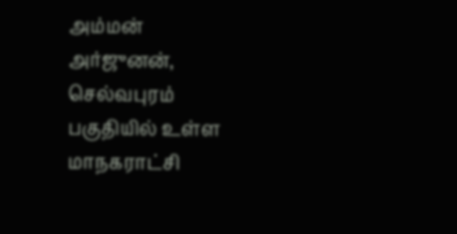அம்மன் அர்ஜுனன், செல்வபுரம் பகுதியில் உள்ள மாநகராட்சி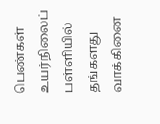பெண்கள் உயர்நிலைப் பள்ளியில் தங்களது வாக்கினை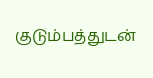குடும்பத்துடன்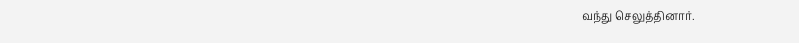வந்து செலுத்தினார்.